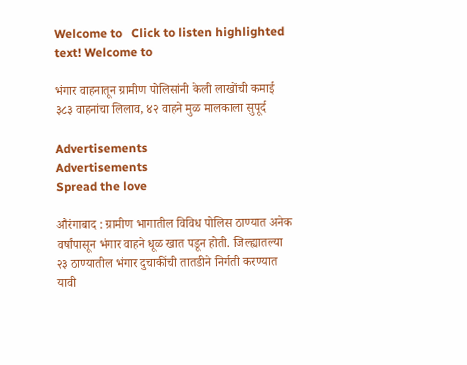Welcome to   Click to listen highlighted text! Welcome to

भंगार वाहनातून ग्रामीण पोलिसांनी केली लाखोंची कमाई ३८३ वाहनांचा लिलाव, ४२ वाहने मुळ मालकाला सुपूर्द

Advertisements
Advertisements
Spread the love

औरंगाबाद : ग्रामीण भागातील विविध पोलिस ठाण्यात अनेक वर्षांपासून भंगार वाहने धूळ खात पडून होती. जिल्ह्यातल्या २३ ठाण्यातील भंगार दुचाकींची तातडीने निर्गती करण्यात यावी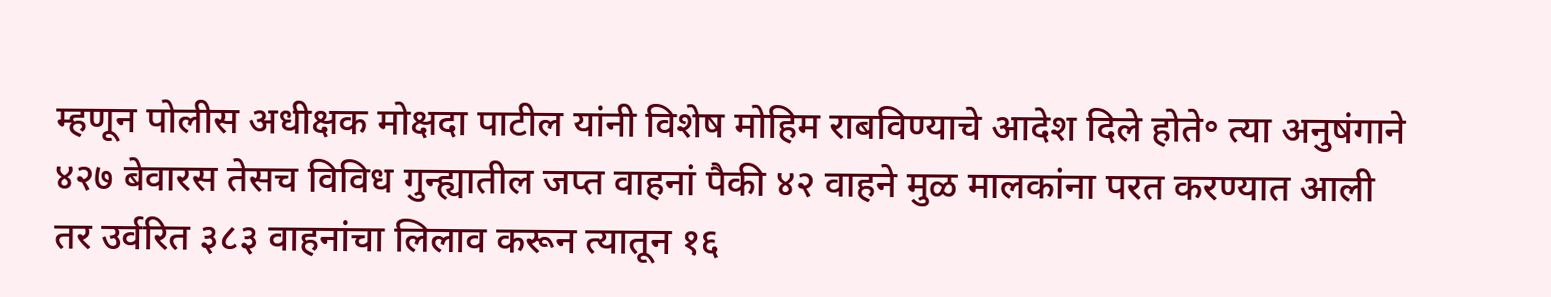म्हणून पोलीस अधीक्षक मोक्षदा पाटील यांनी विशेष मोहिम राबविण्याचे आदेश दिले होते॰ त्या अनुषंगाने ४२७ बेवारस तेसच विविध गुन्ह्यातील जप्त वाहनां पैकी ४२ वाहने मुळ मालकांना परत करण्यात आली तर उर्वरित ३८३ वाहनांचा लिलाव करून त्यातून १६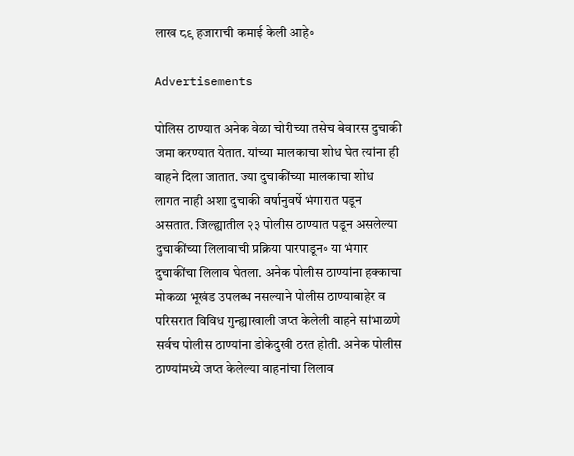लाख ८९ हजाराची कमाई केली आहे॰

Advertisements

पोलिस ठाण्यात अनेक वेळा चोरीच्या तसेच बेवारस दुचाकी जमा करण्यात येतात. यांच्या मालकाचा शोध घेत त्यांना ही वाहने दिला जातात. ज्या दुचाकींच्या मालकाचा शोध लागत नाही अशा दुचाकी वर्षानुवर्षे भंगारात पडून असतात. जिल्ह्यातील २३ पोलीस ठाण्यात पडून असलेल्या दुचाकींच्या लिलावाची प्रक्रिया पारपाडून॰ या भंगार दुचाकींचा लिलाव घेतला. अनेक पोलीस ठाण्यांना हक्काचा मोकळा भूखंड उपलब्ध नसल्याने पोलीस ठाण्याबाहेर व परिसरात विविध गुन्ह्याखाली जप्त केलेली वाहने सांभाळणे सर्वच पोलीस ठाण्यांना डोकेदुखी ठरत होती. अनेक पोलीस ठाण्यांमध्ये जप्त केलेल्या वाहनांचा लिलाव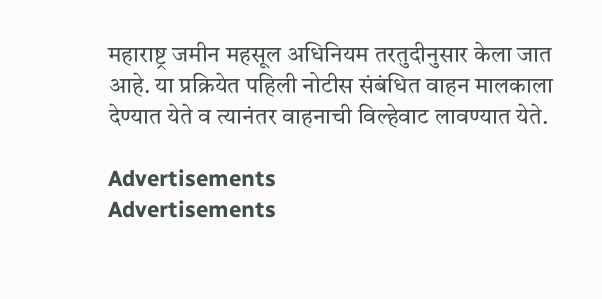महाराष्ट्र जमीन महसूल अधिनियम तरतुदीनुसार केला जात आहे. या प्रक्रियेत पहिली नोटीस संबंधित वाहन मालकाला देण्यात येते व त्यानंतर वाहनाची विल्हेवाट लावण्यात येते.

Advertisements
Advertisements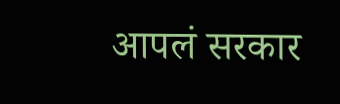आपलं सरकार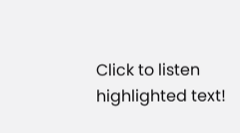Click to listen highlighted text!